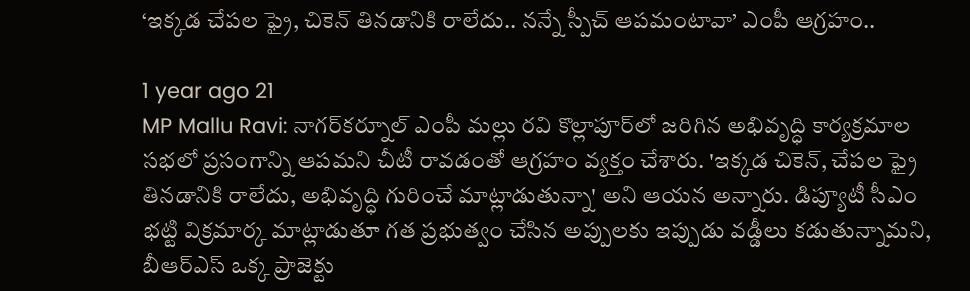‘ఇక్కడ చేపల ఫ్రై, చికెన్ తినడానికి రాలేదు.. నన్నే స్పీచ్ ఆపమంటావా’ ఎంపీ ఆగ్రహం..

1 year ago 21
MP Mallu Ravi: నాగర్‌కర్నూల్ ఎంపీ మల్లు రవి కొల్లాపూర్‌లో జరిగిన అభివృద్ధి కార్యక్రమాల సభలో ప్రసంగాన్ని ఆపమని చీటీ రావడంతో ఆగ్రహం వ్యక్తం చేశారు. 'ఇక్కడ చికెన్, చేపల ఫ్రై తినడానికి రాలేదు, అభివృద్ధి గురించే మాట్లాడుతున్నా' అని ఆయన అన్నారు. డిప్యూటీ సీఎం భట్టి విక్రమార్క మాట్లాడుతూ గత ప్రభుత్వం చేసిన అప్పులకు ఇప్పుడు వడ్డీలు కడుతున్నామని, బీఆర్ఎస్ ఒక్క ప్రాజెక్టు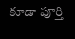కూడా పూర్తి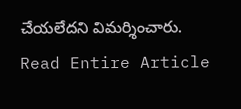చేయలేదని విమర్శించారు.
Read Entire Article